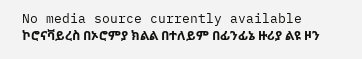No media source currently available
ኮሮናቫይረስ በኦሮምያ ክልል በተለይም በፊንፊኔ ዙሪያ ልዩ ዞን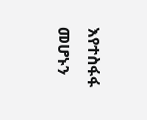እየተስፋፋ መሆኑን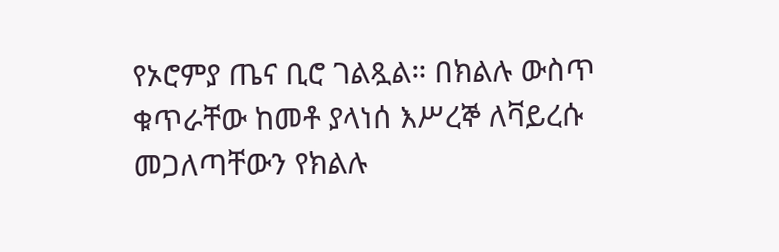የኦሮምያ ጤና ቢሮ ገልጿል። በክልሉ ውስጥ ቁጥራቸው ከመቶ ያላነሰ እሥረኞ ለቫይረሱ መጋለጣቸውን የክልሉ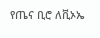የጤና ቢሮ ለቪኦኤ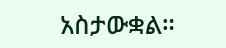አስታውቋል።